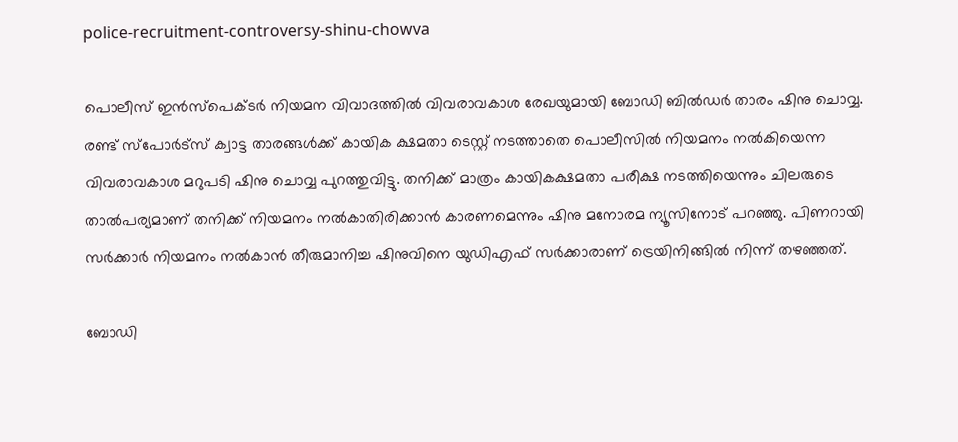police-recruitment-controversy-shinu-chowva

പൊലീസ് ഇന്‍സ്പെക്ടര്‍ നിയമന വിവാദത്തില്‍ വിവരാവകാശ രേഖയുമായി ബോഡി ബില്‍ഡര്‍ താരം ഷിനു ചൊവ്വ. രണ്ട് സ്പോര്‍ട്സ് ക്വാട്ട താരങ്ങള്‍ക്ക് കായിക ക്ഷമതാ ടെസ്റ്റ് നടത്താതെ പൊലീസില്‍ നിയമനം നല്‍കിയെന്ന വിവരാവകാശ മറുപടി ഷിനു ചൊവ്വ പുറത്തുവിട്ടു. തനിക്ക് മാത്രം കായികക്ഷമതാ പരീക്ഷ നടത്തിയെന്നും ചിലരുടെ താല്‍പര്യമാണ് തനിക്ക് നിയമനം നല്‍കാതിരിക്കാന്‍ കാരണമെന്നും ഷിനു മനോരമ ന്യൂസിനോട് പറഞ്ഞു. പിണറായി സര്‍ക്കാര്‍ നിയമനം നല്‍കാന്‍ തീരുമാനിച്ച ഷിനുവിനെ യുഡിഎഫ് സര്‍ക്കാരാണ് ട്രെയിനിങ്ങില്‍ നിന്ന് തഴഞ്ഞത്.

ബോഡി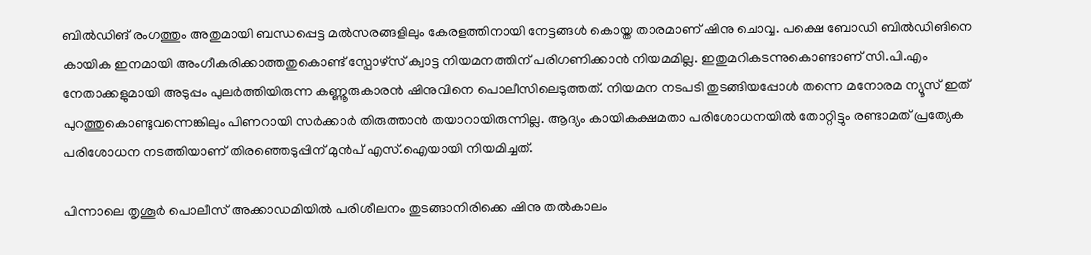ബില്‍ഡിങ് രംഗത്തും അതുമായി ബന്ധപ്പെട്ട മല്‍സരങ്ങളിലും കേരളത്തിനായി നേട്ടങ്ങള്‍ കൊയ്ത താരമാണ് ഷിനു ചൊവ്വ. പക്ഷെ ബോഡി ബില്‍ഡിങിനെ കായിക ഇനമായി അംഗീകരിക്കാത്തതുകൊണ്ട് സ്പോഴ്സ് ക്വാട്ട നിയമനത്തിന് പരിഗണിക്കാന്‍ നിയമമില്ല. ഇതുമറികടന്നുകൊണ്ടാണ് സി.പി.എം നേതാക്കളുമായി അടുപ്പം പുലര്‍ത്തിയിരുന്ന കണ്ണൂരുകാരന്‍ ഷിനുവിനെ പൊലീസിലെടുത്തത്. നിയമന നടപടി തുടങ്ങിയപ്പോള്‍ തന്നെ മനോരമ ന്യൂസ് ഇത് പുറത്തുകൊണ്ടുവന്നെങ്കിലും പിണറായി സര്‍ക്കാര്‍ തിരുത്താന്‍ തയാറായിരുന്നില്ല. ആദ്യം കായികക്ഷമതാ പരിശോധനയില്‍ തോറ്റിട്ടും രണ്ടാമത് പ്രത്യേക പരിശോധന നടത്തിയാണ് തിരഞ്ഞെടുപ്പിന് മുന്‍പ് എസ്.ഐയായി നിയമിച്ചത്.

പിന്നാലെ തൃശൂര്‍ പൊലീസ് അക്കാഡമിയില്‍ പരിശീലനം തുടങ്ങാനിരിക്കെ ഷിനു തല്‍കാലം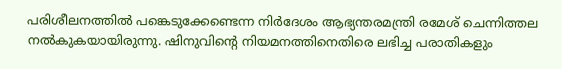പരിശീലനത്തില്‍ പങ്കെടുക്കേണ്ടെന്ന നിര്‍ദേശം ആഭ്യന്തരമന്ത്രി രമേശ് ചെന്നിത്തല നല്‍കുകയായിരുന്നു. ഷിനുവിന്‍റെ നിയമനത്തിനെതിരെ ലഭിച്ച പരാതികളും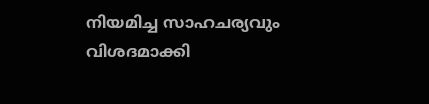നിയമിച്ച സാഹചര്യവും വിശദമാക്കി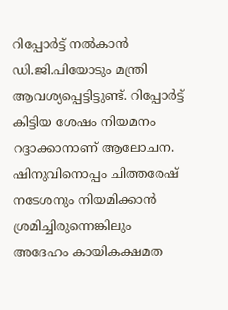റിപ്പോര്‍ട്ട് നല്‍കാന്‍ ഡി.ജി.പിയോടും മന്ത്രി ആവശ്യപ്പെട്ടിട്ടുണ്ട്. റിപ്പോര്‍ട്ട് കിട്ടിയ ശേഷം നിയമനം റദ്ദാക്കാനാണ് ആലോചന. ഷിനുവിനൊപ്പം ചിത്തരേഷ് നടേശനും നിയമിക്കാന്‍ ശ്രമിച്ചിരുന്നെങ്കിലും അദേഹം കായികക്ഷമത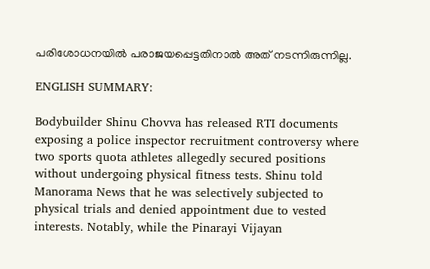പരിശോധനയില്‍ പരാജയപ്പെട്ടതിനാല്‍ അത് നടന്നിരുന്നില്ല.

ENGLISH SUMMARY:

Bodybuilder Shinu Chovva has released RTI documents exposing a police inspector recruitment controversy where two sports quota athletes allegedly secured positions without undergoing physical fitness tests. Shinu told Manorama News that he was selectively subjected to physical trials and denied appointment due to vested interests. Notably, while the Pinarayi Vijayan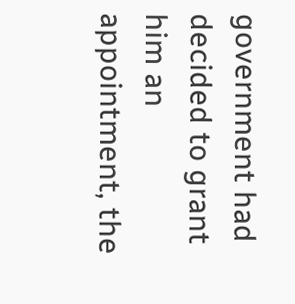government had decided to grant him an appointment, the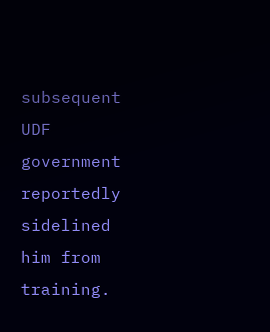subsequent UDF government reportedly sidelined him from training.